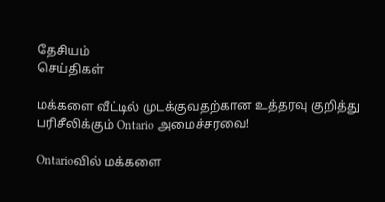தேசியம்
செய்திகள்

மக்களை வீட்டில் முடக்குவதற்கான உத்தரவு குறித்து பரிசீலிக்கும் Ontario அமைச்சரவை!

Ontarioவில் மக்களை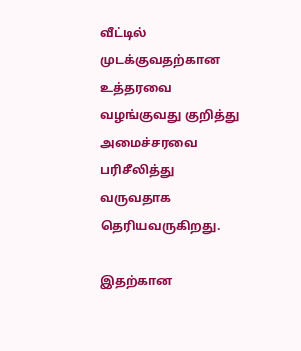வீட்டில் முடக்குவதற்கான உத்தரவை வழங்குவது குறித்து அமைச்சரவை பரிசீலித்து வருவதாக தெரியவருகிறது.

இதற்கான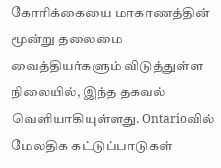கோரிக்கையை மாகாணத்தின் மூன்று தலைமை வைத்தியர்களும் விடுத்துள்ள நிலையில், இந்த தகவல் வெளியாகியுள்ளது. Ontarioவில் மேலதிக கட்டுப்பாடுகள்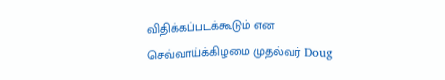விதிக்கப்படக்கூடும் என செவ்வாய்க்கிழமை முதல்வர் Doug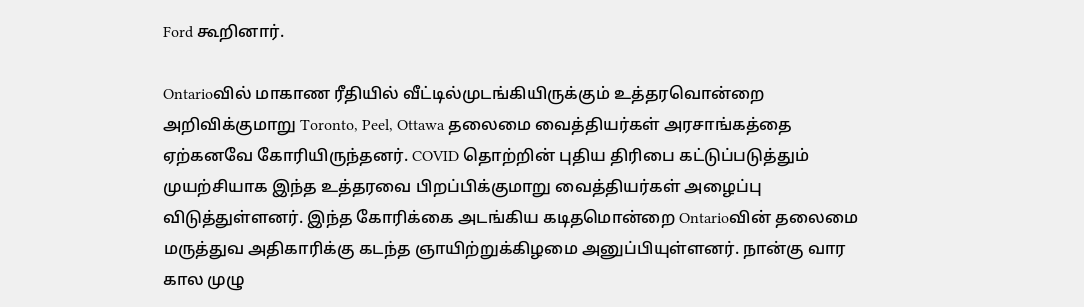Ford கூறினார்.

Ontarioவில் மாகாண ரீதியில் வீட்டில்முடங்கியிருக்கும் உத்தரவொன்றை அறிவிக்குமாறு Toronto, Peel, Ottawa தலைமை வைத்தியர்கள் அரசாங்கத்தை ஏற்கனவே கோரியிருந்தனர். COVID தொற்றின் புதிய திரிபை கட்டுப்படுத்தும் முயற்சியாக இந்த உத்தரவை பிறப்பிக்குமாறு வைத்தியர்கள் அழைப்பு விடுத்துள்ளனர். இந்த கோரிக்கை அடங்கிய கடிதமொன்றை Ontarioவின் தலைமை மருத்துவ அதிகாரிக்கு கடந்த ஞாயிற்றுக்கிழமை அனுப்பியுள்ளனர். நான்கு வார கால முழு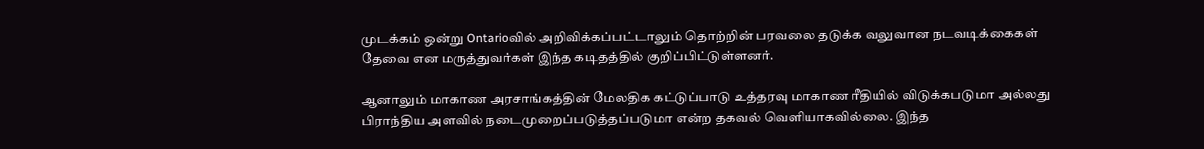முடக்கம் ஒன்று Ontarioவில் அறிவிக்கப்பட்டாலும் தொற்றின் பரவலை தடுக்க வலுவான நடவடிக்கைகள் தேவை என மருத்துவர்கள் இந்த கடிதத்தில் குறிப்பிட்டுள்ளனர்.

ஆனாலும் மாகாண அரசாங்கத்தின் மேலதிக கட்டுப்பாடு உத்தரவு மாகாண ரீதியில் விடுக்கபடுமா அல்லது பிராந்திய அளவில் நடைமுறைப்படுத்தப்படுமா என்ற தகவல் வெளியாகவில்லை. இந்த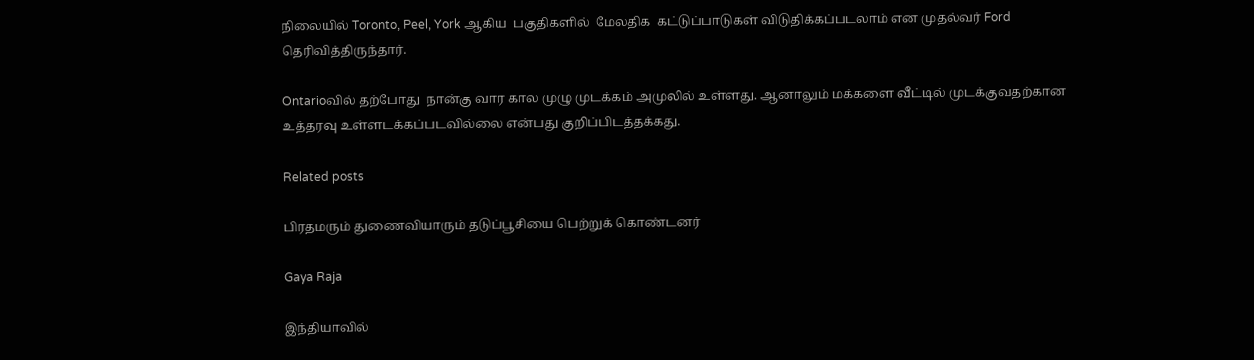நிலையில் Toronto, Peel, York ஆகிய  பகுதிகளில்  மேலதிக  கட்டுப்பாடுகள் விடுதிக்கப்படலாம் என முதல்வர் Ford தெரிவித்திருந்தார்.

Ontarioவில் தற்போது  நான்கு வார கால முழு முடக்கம் அமுலில் உள்ளது. ஆனாலும் மக்களை வீட்டில் முடக்குவதற்கான உத்தரவு உள்ளடக்கப்படவில்லை என்பது குறிப்பிடத்தக்கது.

Related posts

பிரதமரும் துணைவியாரும் தடுப்பூசியை பெற்றுக் கொண்டனர்

Gaya Raja

இந்தியாவில்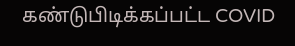கண்டுபிடிக்கப்பட்ட COVID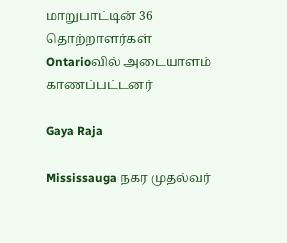மாறுபாட்டின் 36 தொற்றாளர்கள் Ontarioவில் அடையாளம் காணப்பட்டனர்

Gaya Raja

Mississauga நகர முதல்வர்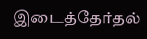இடைத்தேர்தல்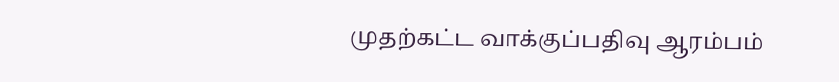முதற்கட்ட வாக்குப்பதிவு ஆரம்பம்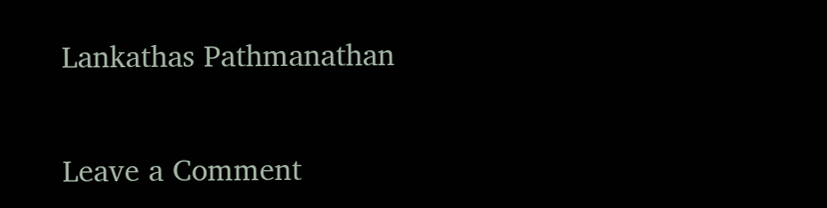Lankathas Pathmanathan

Leave a Comment